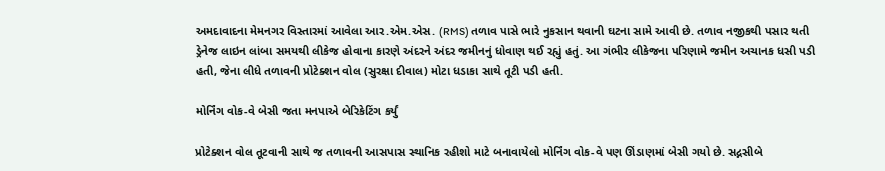અમદાવાદના મેમનગર વિસ્તારમાં આવેલા આર.એમ.એસ. (RMS) તળાવ પાસે ભારે નુકસાન થવાની ઘટના સામે આવી છે. તળાવ નજીકથી પસાર થતી ડ્રેનેજ લાઇન લાંબા સમયથી લીકેજ હોવાના કારણે અંદરને અંદર જમીનનું ધોવાણ થઈ રહ્યું હતું. આ ગંભીર લીકેજના પરિણામે જમીન અચાનક ધસી પડી હતી, જેના લીધે તળાવની પ્રોટેક્શન વોલ (સુરક્ષા દીવાલ) મોટા ધડાકા સાથે તૂટી પડી હતી.

મોર્નિંગ વોક-વે બેસી જતા મનપાએ બેરિકેટિંગ કર્યું

પ્રોટેક્શન વોલ તૂટવાની સાથે જ તળાવની આસપાસ સ્થાનિક રહીશો માટે બનાવાયેલો મોર્નિંગ વોક-વે પણ ઊંડાણમાં બેસી ગયો છે. સદ્નસીબે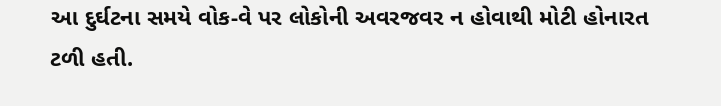આ દુર્ઘટના સમયે વોક-વે પર લોકોની અવરજવર ન હોવાથી મોટી હોનારત ટળી હતી.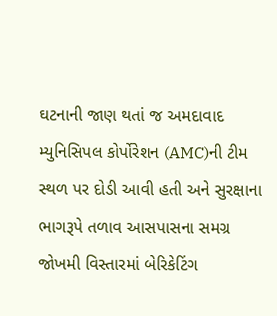ઘટનાની જાણ થતાં જ અમદાવાદ મ્યુનિસિપલ કોર્પોરેશન (AMC)ની ટીમ સ્થળ પર દોડી આવી હતી અને સુરક્ષાના ભાગરૂપે તળાવ આસપાસના સમગ્ર જોખમી વિસ્તારમાં બેરિકેટિંગ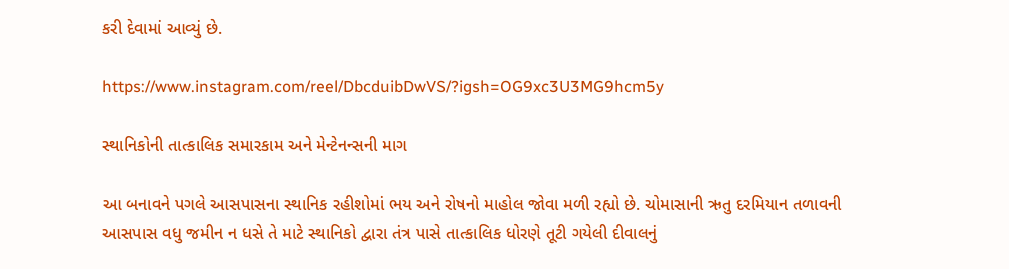કરી દેવામાં આવ્યું છે.

https://www.instagram.com/reel/DbcduibDwVS/?igsh=OG9xc3U3MG9hcm5y

સ્થાનિકોની તાત્કાલિક સમારકામ અને મેન્ટેનન્સની માગ

આ બનાવને પગલે આસપાસના સ્થાનિક રહીશોમાં ભય અને રોષનો માહોલ જોવા મળી રહ્યો છે. ચોમાસાની ઋતુ દરમિયાન તળાવની આસપાસ વધુ જમીન ન ધસે તે માટે સ્થાનિકો દ્વારા તંત્ર પાસે તાત્કાલિક ધોરણે તૂટી ગયેલી દીવાલનું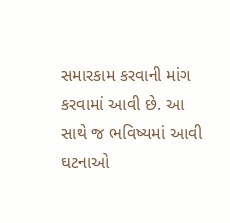સમારકામ કરવાની માંગ કરવામાં આવી છે. આ સાથે જ ભવિષ્યમાં આવી ઘટનાઓ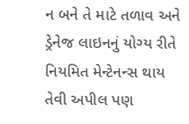ન બને તે માટે તળાવ અને ડ્રેનેજ લાઇનનું યોગ્ય રીતે નિયમિત મેન્ટેનન્સ થાય તેવી અપીલ પણ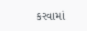કરવામાં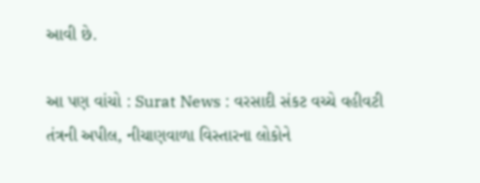આવી છે.

આ પણ વાંચો : Surat News : વરસાદી સંકટ વચ્ચે વહીવટી તંત્રની અપીલ, નીચાણવાળા વિસ્તારના લોકોને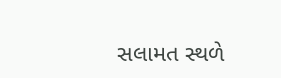સલામત સ્થળે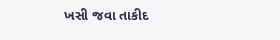ખસી જવા તાકીદ